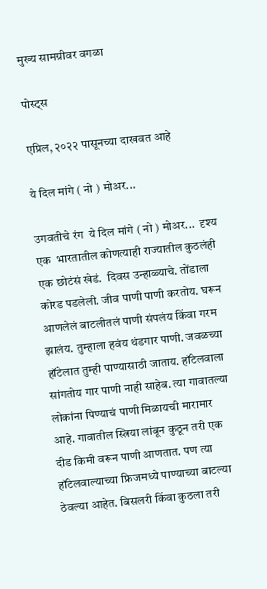मुख्य सामग्रीवर वगळा

पोस्ट्स

एप्रिल, २०२२ पासूनच्या दाखवत आहे

ये दिल मांगे ( नो ) मोअर...

उगवतीचे रंग  ये दिल मांगे ( नो ) मोअर...  दृश्य एक  भारतातील कोणत्याही राज्यातील कुठलंही एक छोटंसं खेडं.  दिवस उन्हाळ्याचे. तोंडाला कोरड पडलेली. जीव पाणी पाणी करतोय. घरून आणलेलं बाटलीतलं पाणी संपलंय किंवा गरम झालंय. तुम्हाला हवंय थंडगार पाणी. जवळच्या हॉटेलात तुम्ही पाण्यासाठी जाताय. हॉटेलवाला सांगतोय गार पाणी नाही साहेब. त्या गावातल्या लोकांना पिण्याचं पाणी मिळायची मारामार आहे. गावातील स्त्रिया लांबून कुठून तरी एक दीड किमी वरून पाणी आणतात. पण त्या हॉटेलवाल्याच्या फ्रिजमध्ये पाण्याच्या बाटल्या ठेवल्या आहेत. बिसलरी किंवा कुठला तरी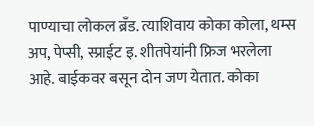पाण्याचा लोकल ब्रँड. त्याशिवाय कोका कोला, थम्स अप, पेप्सी, स्प्राईट इ. शीतपेयांनी फ्रिज भरलेला आहे. बाईकवर बसून दोन जण येतात. कोका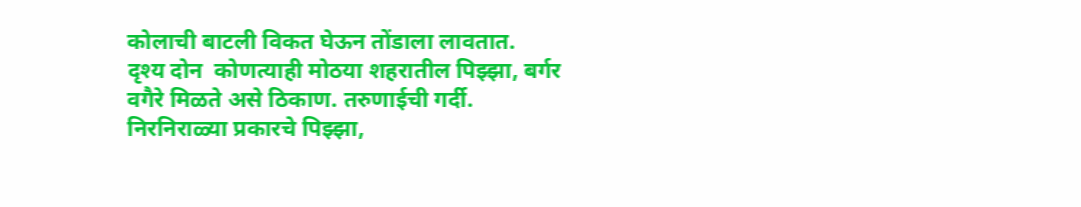कोलाची बाटली विकत घेऊन तोंडाला लावतात.  दृश्य दोन  कोणत्याही मोठया शहरातील पिझ्झा, बर्गर वगैरे मिळते असे ठिकाण. तरुणाईची गर्दी. निरनिराळ्या प्रकारचे पिझ्झा,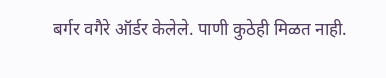बर्गर वगैरे ऑर्डर केलेले. पाणी कुठेही मिळत नाही.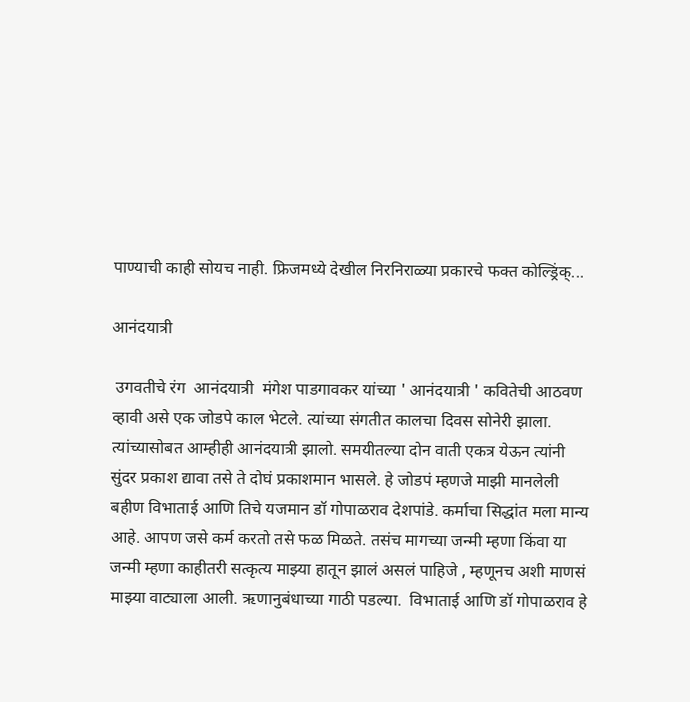पाण्याची काही सोयच नाही. फ्रिजमध्ये देखील निरनिराळ्या प्रकारचे फक्त कोल्ड्रिंक्...

आनंदयात्री

 उगवतीचे रंग  आनंदयात्री  मंगेश पाडगावकर यांच्या ' आनंदयात्री ' कवितेची आठवण व्हावी असे एक जोडपे काल भेटले. त्यांच्या संगतीत कालचा दिवस सोनेरी झाला. त्यांच्यासोबत आम्हीही आनंदयात्री झालो. समयीतल्या दोन वाती एकत्र येऊन त्यांनी सुंदर प्रकाश द्यावा तसे ते दोघं प्रकाशमान भासले. हे जोडपं म्हणजे माझी मानलेली बहीण विभाताई आणि तिचे यजमान डॉ गोपाळराव देशपांडे. कर्माचा सिद्धांत मला मान्य आहे. आपण जसे कर्म करतो तसे फळ मिळते. तसंच मागच्या जन्मी म्हणा किंवा या जन्मी म्हणा काहीतरी सत्कृत्य माझ्या हातून झालं असलं पाहिजे , म्हणूनच अशी माणसं माझ्या वाट्याला आली. ऋणानुबंधाच्या गाठी पडल्या.  विभाताई आणि डॉ गोपाळराव हे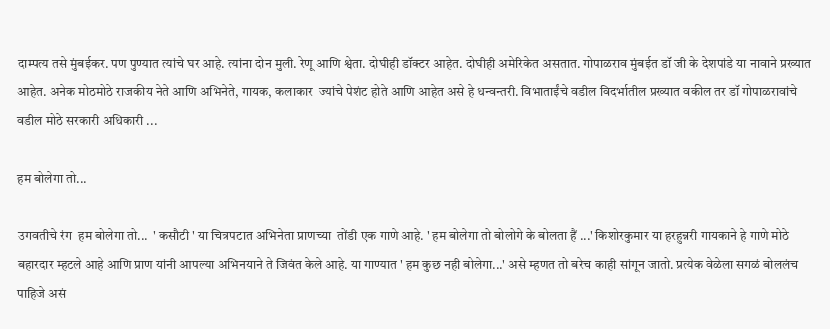दाम्पत्य तसे मुंबईकर. पण पुण्यात त्यांचे घर आहे. त्यांना दोन मुली. रेणू आणि श्वेता. दोघीही डॉक्टर आहेत. दोघीही अमेरिकेत असतात. गोपाळराव मुंबईत डॉ जी के देशपांडे या नावाने प्रख्यात आहेत. अनेक मोठमोठे राजकीय नेते आणि अभिनेते, गायक, कलाकार  ज्यांचे पेशंट होते आणि आहेत असे हे धन्वन्तरी. विभाताईंचे वडील विदर्भातील प्रख्यात वकील तर डॉ गोपाळरावांचे वडील मोठे सरकारी अधिकारी ...

हम बोलेगा तो...

उगवतीचे रंग  हम बोलेगा तो...  ' कसौटी ' या चित्रपटात अभिनेता प्राणच्या  तोंडी एक गाणे आहे. ' हम बोलेगा तो बोलोगे के बोलता हैं ...' किशोरकुमार या हरहुन्नरी गायकाने हे गाणे मोठे बहारदार म्हटले आहे आणि प्राण यांनी आपल्या अभिनयाने ते जिवंत केले आहे. या गाण्यात ' हम कुछ नही बोलेगा...' असे म्हणत तो बरेच काही सांगून जातो. प्रत्येक वेळेला सगळं बोललंच पाहिजे असं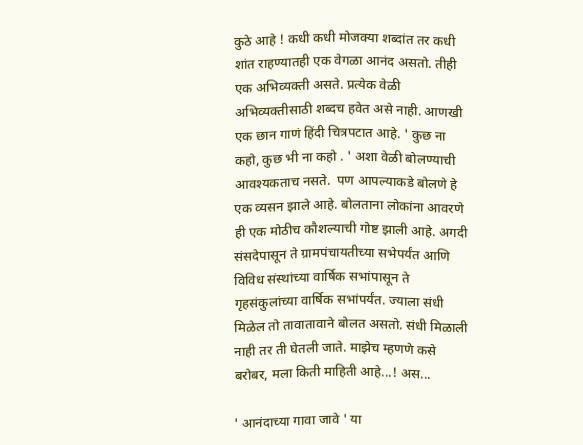कुठे आहे ! कधी कधी मोजक्या शब्दांत तर कधी शांत राहण्यातही एक वेगळा आनंद असतो. तीही एक अभिव्यक्ती असते. प्रत्येक वेळी अभिव्यक्तीसाठी शब्दच हवेत असे नाही. आणखी एक छान गाणं हिंदी चित्रपटात आहे. ' कुछ ना कहो, कुछ भी ना कहो . ' अशा वेळी बोलण्याची आवश्यकताच नसते.  पण आपल्याकडे बोलणे हे एक व्यसन झाले आहे. बोलताना लोकांना आवरणे ही एक मोठीच कौशल्याची गोष्ट झाली आहे. अगदी संसदेपासून ते ग्रामपंचायतीच्या सभेपर्यंत आणि विविध संस्थांच्या वार्षिक सभांपासून ते गृहसंकुलांच्या वार्षिक सभांपर्यंत. ज्याला संधी मिळेल तो तावातावाने बोलत असतो. संधी मिळाली नाही तर ती घेतली जाते. माझेच म्हणणे कसे बरोबर, मला किती माहिती आहे...! अस...

' आनंदाच्या गावा जावे ' या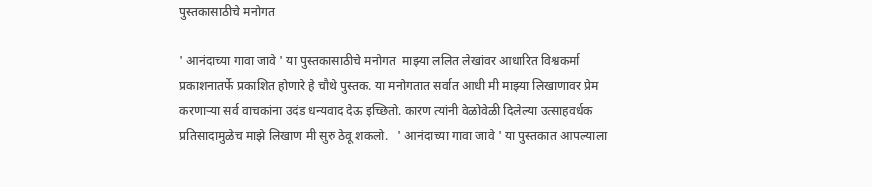पुस्तकासाठीचे मनोगत

' आनंदाच्या गावा जावे ' या पुस्तकासाठीचे मनोगत  माझ्या ललित लेखांवर आधारित विश्वकर्मा प्रकाशनातर्फे प्रकाशित होणारे हे चौथे पुस्तक. या मनोगतात सर्वात आधी मी माझ्या लिखाणावर प्रेम करणाऱ्या सर्व वाचकांना उदंड धन्यवाद देऊ इच्छितो. कारण त्यांनी वेळोवेळी दिलेल्या उत्साहवर्धक प्रतिसादामुळेच माझे लिखाण मी सुरु ठेवू शकलो.   ' आनंदाच्या गावा जावे ' या पुस्तकात आपल्याला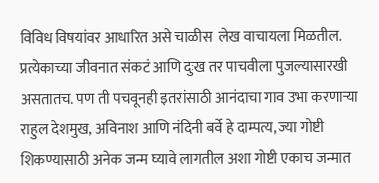विविध विषयांवर आधारित असे चाळीस  लेख वाचायला मिळतील.  प्रत्येकाच्या जीवनात संकटं आणि दुःख तर पाचवीला पुजल्यासारखी असतातच. पण ती पचवूनही इतरांसाठी आनंदाचा गाव उभा करणाऱ्या राहुल देशमुख, अविनाश आणि नंदिनी बर्वे हे दाम्पत्य, ज्या गोष्टी शिकण्यासाठी अनेक जन्म घ्यावे लागतील अशा गोष्टी एकाच जन्मात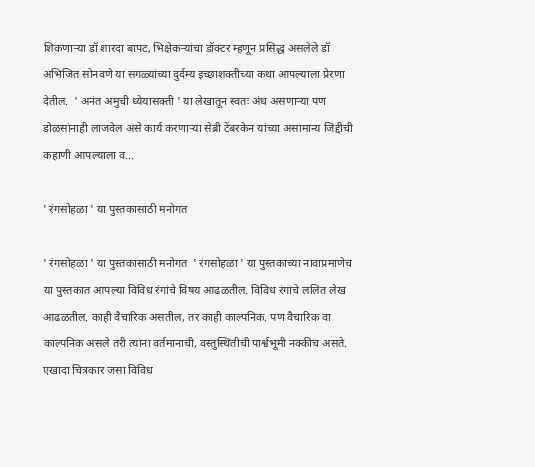शिकणाऱ्या डॉ शारदा बापट, भिक्षेकऱ्यांचा डॉक्टर म्हणून प्रसिद्ध असलेले डॉ अभिजित सोनवणे या सगळ्यांच्या दुर्दम्य इच्छाशक्तीच्या कथा आपल्याला प्रेरणा देतील.  ' अनंत अमुची ध्येयासक्ती ' या लेखातून स्वतः अंध असणाऱ्या पण डोळसांनाही लाजवेल असे कार्य करणाऱ्या सेब्री टेंबरकेन यांच्या असामान्य जिद्दीची कहाणी आपल्याला व...

' रंगसोहळा ' या पुस्तकासाठी मनोगत

' रंगसोहळा ' या पुस्तकासाठी मनोगत  ' रंगसोहळा ' या पुस्तकाच्या नावाप्रमाणेच या पुस्तकात आपल्या विविध रंगांचे विषय आढळतील. विविध रंगांचे ललित लेख आढळतील. काही वैचारिक असतील, तर काही काल्पनिक. पण वैचारिक वा काल्पनिक असले तरी त्यांना वर्तमानाची, वस्तुस्थितीची पार्श्वभूमी नक्कीच असते. एखादा चित्रकार जसा विविध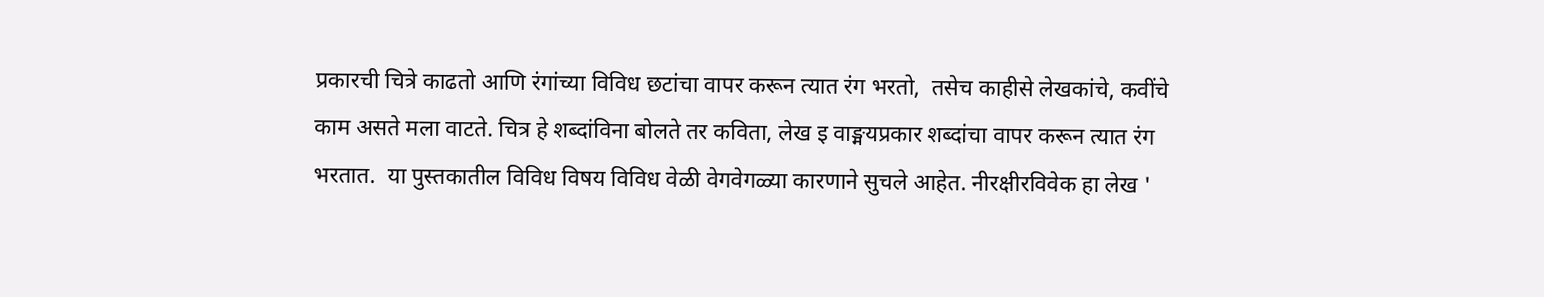प्रकारची चित्रे काढतो आणि रंगांच्या विविध छटांचा वापर करून त्यात रंग भरतो,  तसेच काहीसे लेखकांचे, कवींचे काम असते मला वाटते. चित्र हे शब्दांविना बोलते तर कविता, लेख इ वाङ्मयप्रकार शब्दांचा वापर करून त्यात रंग भरतात.  या पुस्तकातील विविध विषय विविध वेळी वेगवेगळ्या कारणाने सुचले आहेत. नीरक्षीरविवेक हा लेख '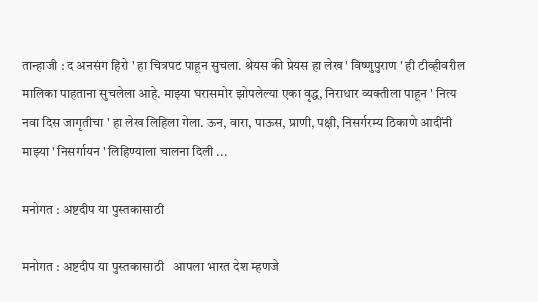तान्हाजी : द अनसंग हिरो ' हा चित्रपट पाहून सुचला. श्रेयस की प्रेयस हा लेख ' विष्णुपुराण ' ही टीव्हीवरील मालिका पाहताना सुचलेला आहे. माझ्या घरासमोर झोपलेल्या एका वृद्ध, निराधार व्यक्तीला पाहून ' नित्य नवा दिस जागृतीचा ' हा लेख लिहिला गेला. ऊन, वारा, पाऊस, प्राणी, पक्षी, निसर्गरम्य ठिकाणे आदींनी माझ्या ' निसर्गायन ' लिहिण्याला चालना दिली ...

मनोगत : अष्टदीप या पुस्तकासाठी

मनोगत : अष्टदीप या पुस्तकासाठी   आपला भारत देश म्हणजे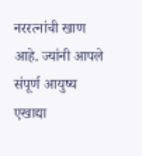नररत्नांची खाण आहे. ज्यांनी आपले संपूर्ण आयुष्य एखाद्या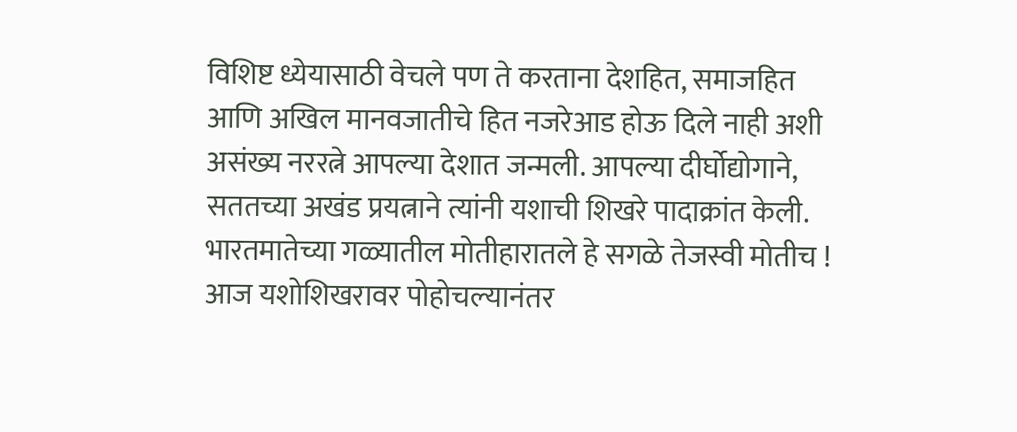विशिष्ट ध्येयासाठी वेचले पण ते करताना देशहित, समाजहित आणि अखिल मानवजातीचे हित नजरेआड होऊ दिले नाही अशी असंख्य नररत्ने आपल्या देशात जन्मली. आपल्या दीर्घोद्योगाने, सततच्या अखंड प्रयत्नाने त्यांनी यशाची शिखरे पादाक्रांत केली. भारतमातेच्या गळ्यातील मोतीहारातले हे सगळे तेजस्वी मोतीच ! आज यशोशिखरावर पोहोचल्यानंतर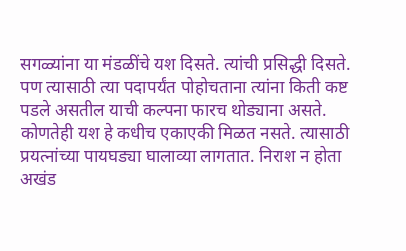सगळ्यांना या मंडळींचे यश दिसते. त्यांची प्रसिद्धी दिसते. पण त्यासाठी त्या पदापर्यंत पोहोचताना त्यांना किती कष्ट पडले असतील याची कल्पना फारच थोड्याना असते.  कोणतेही यश हे कधीच एकाएकी मिळत नसते. त्यासाठी प्रयत्नांच्या पायघड्या घालाव्या लागतात. निराश न होता अखंड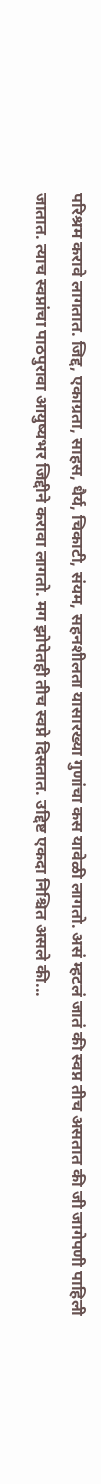परिश्रम करावे लागतात. जिद्द, एकाग्रता, साहस, धैर्य, चिकाटी, संयम, सहनशीलता यासारख्या गुणांचा कस यावेळी लागतो. असं म्हटलं जातं की स्वप्न तीच असतात की जी जागेपणी पाहिली जातात. त्याच स्वप्नांचा पाठपुरावा आयुष्यभर जिद्दीने करावा लागतो. मग झोपेतही तीच स्वप्ने दिसतात. उद्दिष्ट एकदा निश्चित असले की...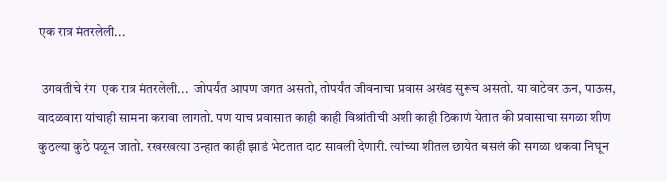एक रात्र मंतरलेली...

 उगवतीचे रंग  एक रात्र मंतरलेली...  जोपर्यंत आपण जगत असतो, तोपर्यंत जीवनाचा प्रवास अखंड सुरूच असतो. या वाटेवर ऊन, पाऊस, वादळवारा यांचाही सामना करावा लागतो. पण याच प्रवासात काही काही विश्रांतीची अशी काही ठिकाणं येतात की प्रवासाचा सगळा शीण कुठल्या कुठे पळून जातो. रखरखत्या उन्हात काही झाडं भेटतात दाट सावली देणारी. त्यांच्या शीतल छायेत बसलं की सगळा थकवा निघून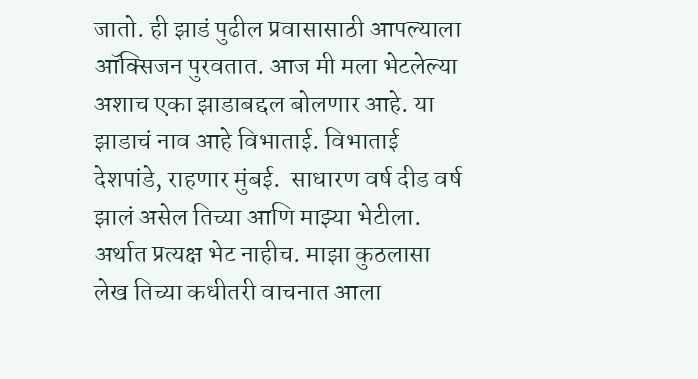जातो. ही झाडं पुढील प्रवासासाठी आपल्याला ऑक्सिजन पुरवतात. आज मी मला भेटलेल्या अशाच एका झाडाबद्दल बोलणार आहे. या झाडाचं नाव आहे विभाताई. विभाताई देशपांडे, राहणार मुंबई.  साधारण वर्ष दीड वर्ष झालं असेल तिच्या आणि माझ्या भेटीला. अर्थात प्रत्यक्ष भेट नाहीच. माझा कुठलासा लेख तिच्या कधीतरी वाचनात आला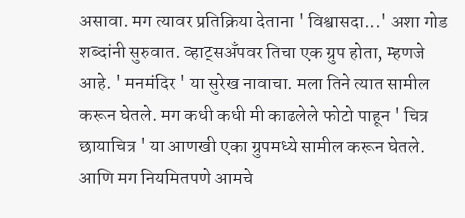असावा. मग त्यावर प्रतिक्रिया देताना ' विश्वासदा...' अशा गोड शब्दांनी सुरुवात. व्हाट्सअँपवर तिचा एक ग्रुप होता, म्हणजे आहे. ' मनमंदिर ' या सुरेख नावाचा. मला तिने त्यात सामील करून घेतले. मग कधी कधी मी काढलेले फोटो पाहून ' चित्र छायाचित्र ' या आणखी एका ग्रुपमध्ये सामील करून घेतले. आणि मग नियमितपणे आमचे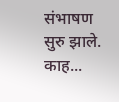संभाषण सुरु झाले. काह...